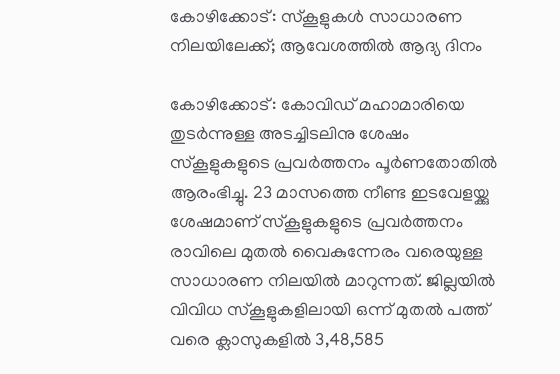കോഴിക്കോട്: സ്‌കൂളുകള്‍ സാധാരണ നിലയിലേക്ക്; ആവേശത്തില്‍ ആദ്യ ദിനം

കോഴിക്കോട്: കോവിഡ് മഹാമാരിയെ തുടര്‍ന്നുള്ള അടച്ചിടലിനു ശേഷം സ്‌കൂളുകളുടെ പ്രവര്‍ത്തനം പൂര്‍ണതോതില്‍ ആരംഭിച്ചു. 23 മാസത്തെ നീണ്ട ഇടവേളയ്ക്കു ശേഷമാണ് സ്‌കൂളുകളുടെ പ്രവര്‍ത്തനം രാവിലെ മുതൽ വൈകുന്നേരം വരെയുള്ള സാധാരണ നിലയിൽ മാറുന്നത്. ജില്ലയില്‍ വിവിധ സ്‌കൂളുകളിലായി ഒന്ന് മുതല്‍ പത്ത് വരെ ക്ലാസുകളില്‍ 3,48,585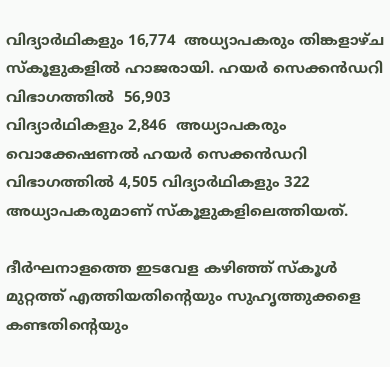വിദ്യാര്‍ഥികളും 16,774  അധ്യാപകരും തിങ്കളാഴ്ച സ്‌കൂളുകളില്‍ ഹാജരായി. ഹയര്‍ സെക്കന്‍ഡറി വിഭാഗത്തില്‍  56,903
വിദ്യാര്‍ഥികളും 2,846  അധ്യാപകരും വൊക്കേഷണല്‍ ഹയര്‍ സെക്കന്‍ഡറി വിഭാഗത്തില്‍ 4,505 വിദ്യാര്‍ഥികളും 322 അധ്യാപകരുമാണ് സ്‌കൂളുകളിലെത്തിയത്.

ദീര്‍ഘനാളത്തെ ഇടവേള കഴിഞ്ഞ് സ്‌കൂള്‍ മുറ്റത്ത് എത്തിയതിന്റെയും സുഹൃത്തുക്കളെ കണ്ടതിന്റെയും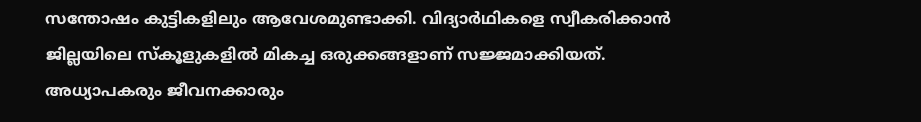സന്തോഷം കുട്ടികളിലും ആവേശമുണ്ടാക്കി. വിദ്യാര്‍ഥികളെ സ്വീകരിക്കാന്‍ ജില്ലയിലെ സ്‌കൂളുകളില്‍ മികച്ച ഒരുക്കങ്ങളാണ് സജ്ജമാക്കിയത്. അധ്യാപകരും ജീവനക്കാരും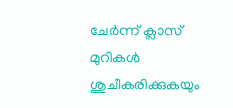ചേര്‍ന്ന് ക്ലാസ് മുറികള്‍ ശുചീകരിക്കുകയും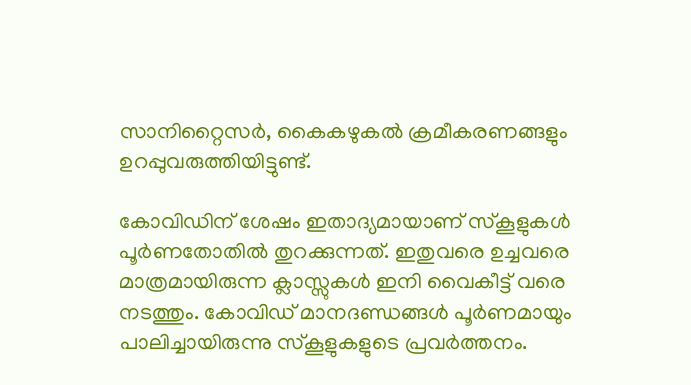സാനിറ്റൈസര്‍, കൈകഴുകല്‍ ക്രമീകരണങ്ങളും ഉറപ്പുവരുത്തിയിട്ടുണ്ട്.

കോവിഡിന് ശേഷം ഇതാദ്യമായാണ് സ്‌കൂളുകള്‍ പൂര്‍ണതോതില്‍ തുറക്കുന്നത്. ഇതുവരെ ഉച്ചവരെ മാത്രമായിരുന്ന ക്ലാസ്സുകള്‍ ഇനി വൈകീട്ട് വരെ നടത്തും. കോവിഡ് മാനദണ്ഡങ്ങള്‍ പൂര്‍ണമായും പാലിച്ചായിരുന്നു സ്‌കൂളുകളുടെ പ്രവര്‍ത്തനം.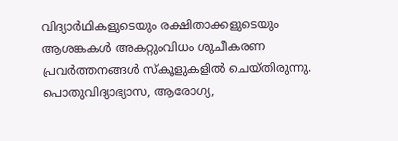വിദ്യാര്‍ഥികളുടെയും രക്ഷിതാക്കളുടെയും ആശങ്കകള്‍ അകറ്റുംവിധം ശുചീകരണ പ്രവര്‍ത്തനങ്ങള്‍ സ്‌കൂളുകളില്‍ ചെയ്തിരുന്നു. പൊതുവിദ്യാഭ്യാസ, ആരോഗ്യ,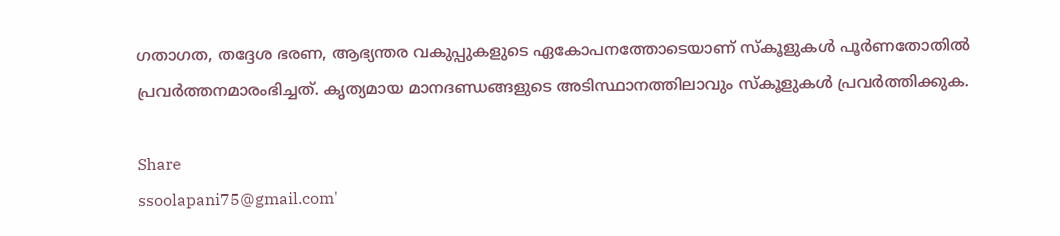ഗതാഗത, തദ്ദേശ ഭരണ, ആഭ്യന്തര വകുപ്പുകളുടെ ഏകോപനത്തോടെയാണ് സ്‌കൂളുകള്‍ പൂര്‍ണതോതില്‍ പ്രവര്‍ത്തനമാരംഭിച്ചത്. കൃത്യമായ മാനദണ്ഡങ്ങളുടെ അടിസ്ഥാനത്തിലാവും സ്‌കൂളുകള്‍ പ്രവര്‍ത്തിക്കുക.

Share
ssoolapani75@gmail.com'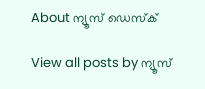About ന്യൂസ് ഡെസ്ക്

View all posts by ന്യൂസ്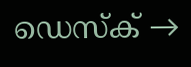ഡെസ്ക് →